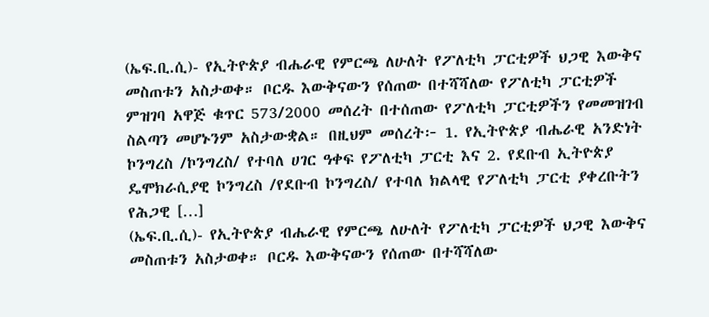(ኤፍ.ቢ.ሲ)- የኢትዮጵያ ብሔራዊ የምርጫ ለሁለት የፖለቲካ ፓርቲዎች ህጋዊ እውቅና መስጠቱን አስታወቀ። ቦርዱ እውቅናውን የሰጠው በተሻሻለው የፖለቲካ ፓርቲዎች ምዝገባ አዋጅ ቁጥር 573/2000 መሰረት በተሰጠው የፖለቲካ ፓርቲዎችን የመመዝገብ ስልጣን መሆኑንም አስታውቋል። በዚህም መሰረት፦ 1. የኢትዮጵያ ብሔራዊ አንድነት ኮንግረስ /ኮንግረስ/ የተባለ ሀገር ዓቀፍ የፖለቲካ ፓርቲ እና 2. የደቡብ ኢትዮጵያ ዴሞክራሲያዊ ኮንግረስ /የደቡብ ኮንግረስ/ የተባለ ክልላዊ የፖለቲካ ፓርቲ ያቀረቡትን የሕጋዊ […]
(ኤፍ.ቢ.ሲ)- የኢትዮጵያ ብሔራዊ የምርጫ ለሁለት የፖለቲካ ፓርቲዎች ህጋዊ እውቅና መስጠቱን አስታወቀ። ቦርዱ እውቅናውን የሰጠው በተሻሻለው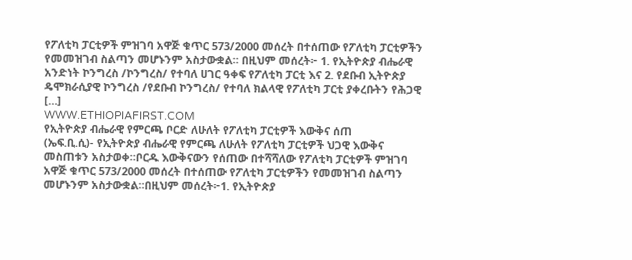የፖለቲካ ፓርቲዎች ምዝገባ አዋጅ ቁጥር 573/2000 መሰረት በተሰጠው የፖለቲካ ፓርቲዎችን የመመዝገብ ስልጣን መሆኑንም አስታውቋል። በዚህም መሰረት፦ 1. የኢትዮጵያ ብሔራዊ አንድነት ኮንግረስ /ኮንግረስ/ የተባለ ሀገር ዓቀፍ የፖለቲካ ፓርቲ እና 2. የደቡብ ኢትዮጵያ ዴሞክራሲያዊ ኮንግረስ /የደቡብ ኮንግረስ/ የተባለ ክልላዊ የፖለቲካ ፓርቲ ያቀረቡትን የሕጋዊ […]
WWW.ETHIOPIAFIRST.COM
የኢትዮጵያ ብሔራዊ የምርጫ ቦርድ ለሁለት የፖለቲካ ፓርቲዎች እውቅና ሰጠ
(ኤፍ.ቢ.ሲ)- የኢትዮጵያ ብሔራዊ የምርጫ ለሁለት የፖለቲካ ፓርቲዎች ህጋዊ እውቅና መስጠቱን አስታወቀ።ቦርዱ እውቅናውን የሰጠው በተሻሻለው የፖለቲካ ፓርቲዎች ምዝገባ አዋጅ ቁጥር 573/2000 መሰረት በተሰጠው የፖለቲካ ፓርቲዎችን የመመዝገብ ስልጣን መሆኑንም አስታውቋል።በዚህም መሰረት፦1. የኢትዮጵያ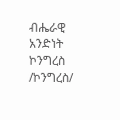ብሔራዊ አንድነት ኮንግረስ /ኮንግረስ/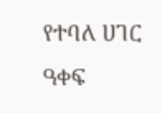የተባለ ሀገር ዓቀፍ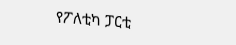የፖለቲካ ፓርቲ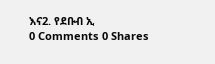እና2. የደቡብ ኢ
0 Comments 0 Shares